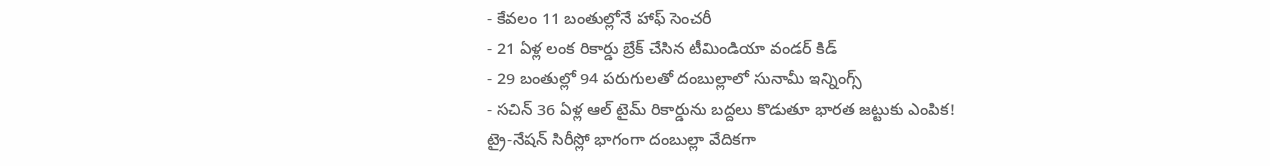- కేవలం 11 బంతుల్లోనే హాఫ్ సెంచరీ
- 21 ఏళ్ల లంక రికార్డు బ్రేక్ చేసిన టీమిండియా వండర్ కిడ్
- 29 బంతుల్లో 94 పరుగులతో దంబుల్లాలో సునామీ ఇన్నింగ్స్
- సచిన్ 36 ఏళ్ల ఆల్ టైమ్ రికార్డును బద్దలు కొడుతూ భారత జట్టుకు ఎంపిక!
ట్రై-నేషన్ సిరీస్లో భాగంగా దంబుల్లా వేదికగా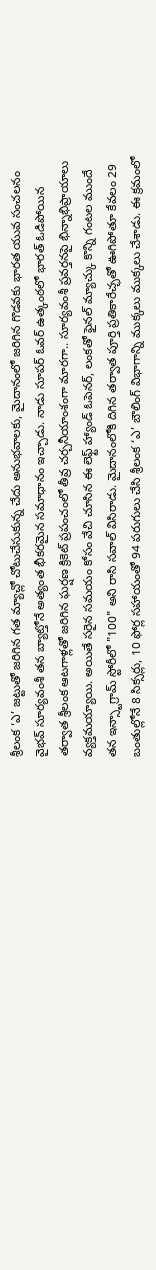శ్రీలంక ‘ఎ’ జట్టుతో జరిగిన గత మ్యాచ్లో చోటుచేసుకున్న చేదు అనుభవాలకు, మైదానంలో జరిగిన గొడవకు భారత యువ సంచలనం వైభవ్ సూర్యవంశీ తన బ్యాట్తోనే అత్యంత భీకరమైన సమాధానం ఇచ్చాడు. నాడు సూపర్ ఓవర్ ఉత్కంఠలో భారత్ ఓడిపోయిన తర్వాత శ్రీలంక ఆటగాళ్లతో జరిగిన ఘర్షణ క్రికెట్ ప్రపంచంలో తీవ్ర చర్చనీయాంశంగా మారగా.. సూర్యవంశీ ప్రవర్తనపై భిన్నాభిప్రాయాలు వ్యక్తమయ్యాయి. అయితే సరైన సమయం కోసం వేచి చూసిన ఈ లెఫ్ట్ హ్యాండ్ ఓపెనర్, లంకతో ఫైనల్ మ్యాచ్కు కొన్ని గంటల ముందే తన ఇన్స్టాగ్రామ్ స్టోరీలో "100" అని రాసి సవాల్ విసిరాడు. మైదానంలోకి దిగిన తర్వాత పూర్తి ప్రతికారేచ్ఛతో ఊగిపోతూ కేవలం 29 బంతుల్లోనే 8 సిక్సర్లు, 10 ఫోర్ల సహాయంతో 94 పరుగులు చేసి శ్రీలంక ‘ఎ’ బౌలింగ్ విభాగాన్ని ముక్కలు ముక్కలు చేశాడు. ఈ క్రమంలో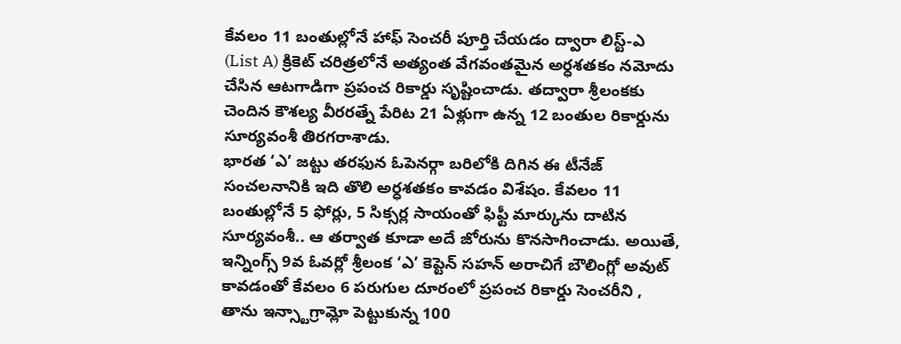కేవలం 11 బంతుల్లోనే హాఫ్ సెంచరీ పూర్తి చేయడం ద్వారా లిస్ట్-ఎ (List A) క్రికెట్ చరిత్రలోనే అత్యంత వేగవంతమైన అర్ధశతకం నమోదు చేసిన ఆటగాడిగా ప్రపంచ రికార్డు సృష్టించాడు. తద్వారా శ్రీలంకకు చెందిన కౌశల్య వీరరత్నే పేరిట 21 ఏళ్లుగా ఉన్న 12 బంతుల రికార్డును సూర్యవంశీ తిరగరాశాడు.
భారత ‘ఎ’ జట్టు తరఫున ఓపెనర్గా బరిలోకి దిగిన ఈ టీనేజ్ సంచలనానికి ఇది తొలి అర్ధశతకం కావడం విశేషం. కేవలం 11 బంతుల్లోనే 5 ఫోర్లు, 5 సిక్సర్ల సాయంతో ఫిఫ్టీ మార్కును దాటిన సూర్యవంశీ.. ఆ తర్వాత కూడా అదే జోరును కొనసాగించాడు. అయితే, ఇన్నింగ్స్ 9వ ఓవర్లో శ్రీలంక ‘ఎ’ కెప్టెన్ సహన్ అరాచిగే బౌలింగ్లో అవుట్ కావడంతో కేవలం 6 పరుగుల దూరంలో ప్రపంచ రికార్డు సెంచరీని , తాను ఇన్స్టాగ్రామ్లో పెట్టుకున్న 100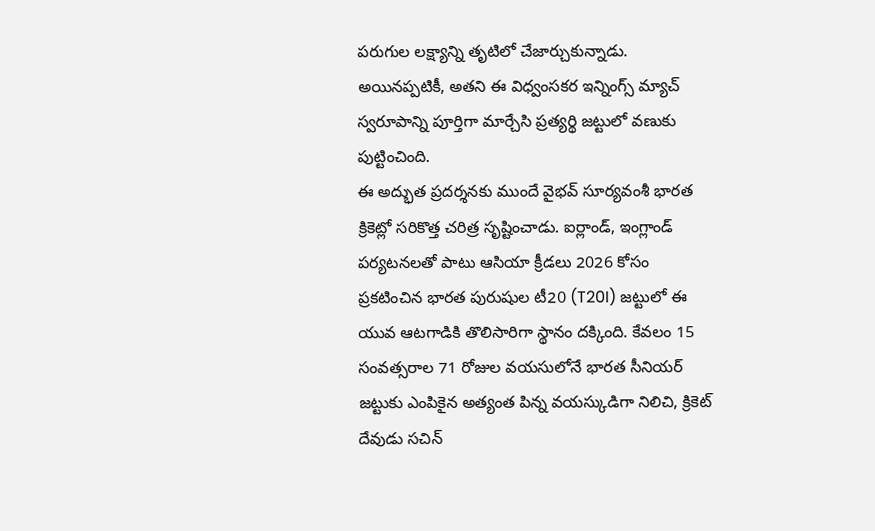పరుగుల లక్ష్యాన్ని తృటిలో చేజార్చుకున్నాడు. అయినప్పటికీ, అతని ఈ విధ్వంసకర ఇన్నింగ్స్ మ్యాచ్ స్వరూపాన్ని పూర్తిగా మార్చేసి ప్రత్యర్థి జట్టులో వణుకు పుట్టించింది.
ఈ అద్భుత ప్రదర్శనకు ముందే వైభవ్ సూర్యవంశీ భారత క్రికెట్లో సరికొత్త చరిత్ర సృష్టించాడు. ఐర్లాండ్, ఇంగ్లాండ్ పర్యటనలతో పాటు ఆసియా క్రీడలు 2026 కోసం ప్రకటించిన భారత పురుషుల టీ20 (T20I) జట్టులో ఈ యువ ఆటగాడికి తొలిసారిగా స్థానం దక్కింది. కేవలం 15 సంవత్సరాల 71 రోజుల వయసులోనే భారత సీనియర్ జట్టుకు ఎంపికైన అత్యంత పిన్న వయస్కుడిగా నిలిచి, క్రికెట్ దేవుడు సచిన్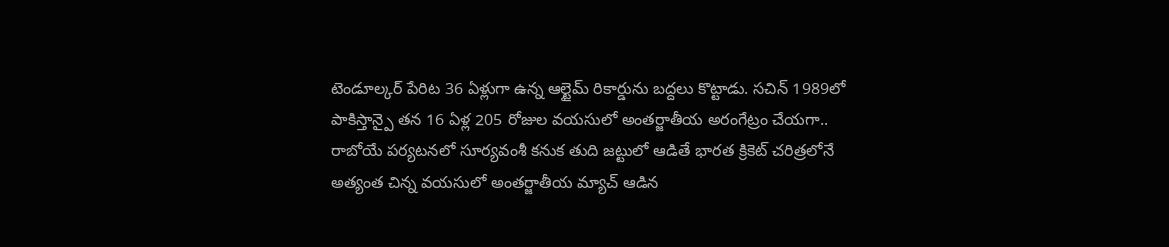టెండూల్కర్ పేరిట 36 ఏళ్లుగా ఉన్న ఆల్టైమ్ రికార్డును బద్దలు కొట్టాడు. సచిన్ 1989లో పాకిస్తాన్పై తన 16 ఏళ్ల 205 రోజుల వయసులో అంతర్జాతీయ అరంగేట్రం చేయగా.. రాబోయే పర్యటనలో సూర్యవంశీ కనుక తుది జట్టులో ఆడితే భారత క్రికెట్ చరిత్రలోనే అత్యంత చిన్న వయసులో అంతర్జాతీయ మ్యాచ్ ఆడిన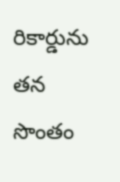రికార్డును తన సొంతం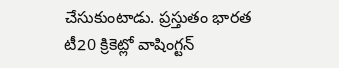చేసుకుంటాడు. ప్రస్తుతం భారత టీ20 క్రికెట్లో వాషింగ్టన్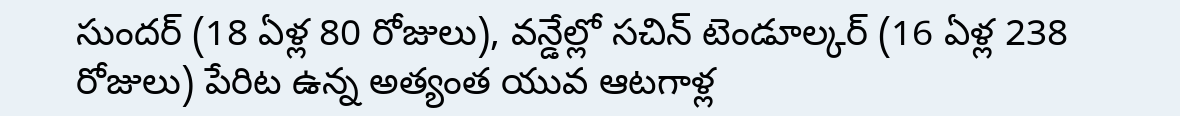సుందర్ (18 ఏళ్ల 80 రోజులు), వన్డేల్లో సచిన్ టెండూల్కర్ (16 ఏళ్ల 238 రోజులు) పేరిట ఉన్న అత్యంత యువ ఆటగాళ్ల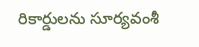రికార్డులను సూర్యవంశీ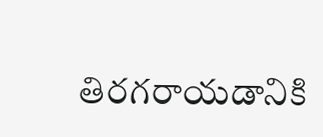తిరగరాయడానికి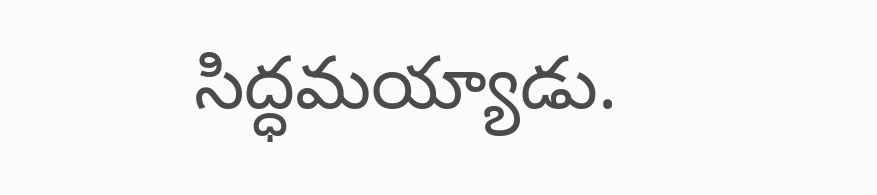సిద్ధమయ్యాడు.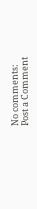No comments:
Post a Comment